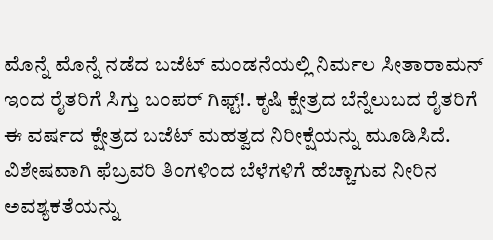ಮೊನ್ನೆ ಮೊನ್ನೆ ನಡೆದ ಬಜೆಟ್ ಮಂಡನೆಯಲ್ಲಿ ನಿರ್ಮಲ ಸೀತಾರಾಮನ್ ಇಂದ ರೈತರಿಗೆ ಸಿಗ್ತು ಬಂಪರ್ ಗಿಫ್ಟ್!. ಕೃಷಿ ಕ್ಷೇತ್ರದ ಬೆನ್ನೆಲುಬದ ರೈತರಿಗೆ ಈ ವರ್ಷದ ಕ್ಷೇತ್ರದ ಬಜೆಟ್ ಮಹತ್ವದ ನಿರೀಕ್ಷೆಯನ್ನು ಮೂಡಿಸಿದೆ. ವಿಶೇಷವಾಗಿ ಫೆಬ್ರವರಿ ತಿಂಗಳಿಂದ ಬೆಳೆಗಳಿಗೆ ಹೆಚ್ಚಾಗುವ ನೀರಿನ ಅವಶ್ಯಕತೆಯನ್ನು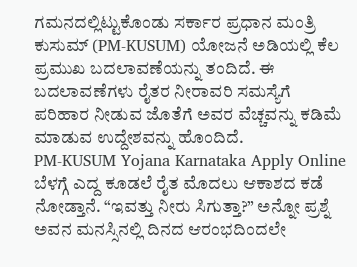ಗಮನದಲ್ಲಿಟ್ಟುಕೊಂಡು ಸರ್ಕಾರ ಪ್ರಧಾನ ಮಂತ್ರಿ ಕುಸುಮ್ (PM-KUSUM) ಯೋಜನೆ ಅಡಿಯಲ್ಲಿ ಕೆಲ ಪ್ರಮುಖ ಬದಲಾವಣೆಯನ್ನು ತಂದಿದೆ. ಈ ಬದಲಾವಣೆಗಳು ರೈತರ ನೀರಾವರಿ ಸಮಸ್ಯೆಗೆ ಪರಿಹಾರ ನೀಡುವ ಜೊತೆಗೆ ಅವರ ವೆಚ್ಚವನ್ನು ಕಡಿಮೆ ಮಾಡುವ ಉದ್ದೇಶವನ್ನು ಹೊಂದಿದೆ.
PM-KUSUM Yojana Karnataka Apply Online
ಬೆಳಗ್ಗೆ ಎದ್ದ ಕೂಡಲೆ ರೈತ ಮೊದಲು ಆಕಾಶದ ಕಡೆ ನೋಡ್ತಾನೆ. “ಇವತ್ತು ನೀರು ಸಿಗುತ್ತಾ?” ಅನ್ನೋ ಪ್ರಶ್ನೆ ಅವನ ಮನಸ್ಸಿನಲ್ಲಿ ದಿನದ ಆರಂಭದಿಂದಲೇ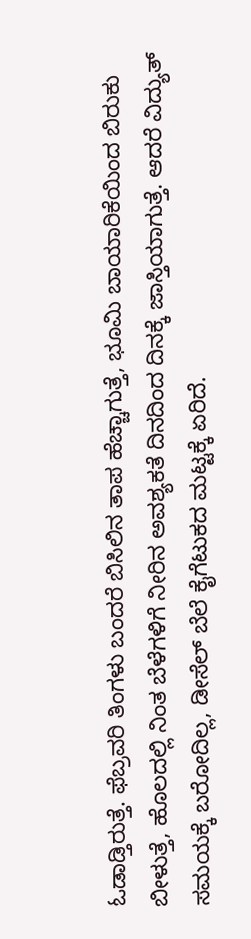ಓಡಾಡ್ತಿರುತ್ತೆ. ಫೆಬ್ರವರಿ ತಿಂಗಳು ಬಂದರೆ ಬಿಸಿಲಿನ ತಾಪ ಹೆಚ್ಚಾಗುತ್ತೆ, ಭೂಮಿ ಬಾಯಾರಿಕೆಯಿಂದ ಬಿರುಕು ಬೀಳುತ್ತೆ, ಹೊಲದಲ್ಲಿ ನಿಂತ ಬೆಳೆಗಳಿಗೆ ನೀರಿನ ಅವಶ್ಯಕತೆ ದಿನದಿಂದ ದಿನಕ್ಕೆ ಜಾಸ್ತಿಯಾಗುತ್ತೆ. ಆದರೆ ವಿದ್ಯುತ್ ಸಮಯಕ್ಕೆ ಬರೋದಿಲ್ಲ, ಡೀಸೆಲ್ ಬೆಲೆ ಕೈಗೆಟುಕದ ಮಟ್ಟಕ್ಕೆ ಏರಿದೆ.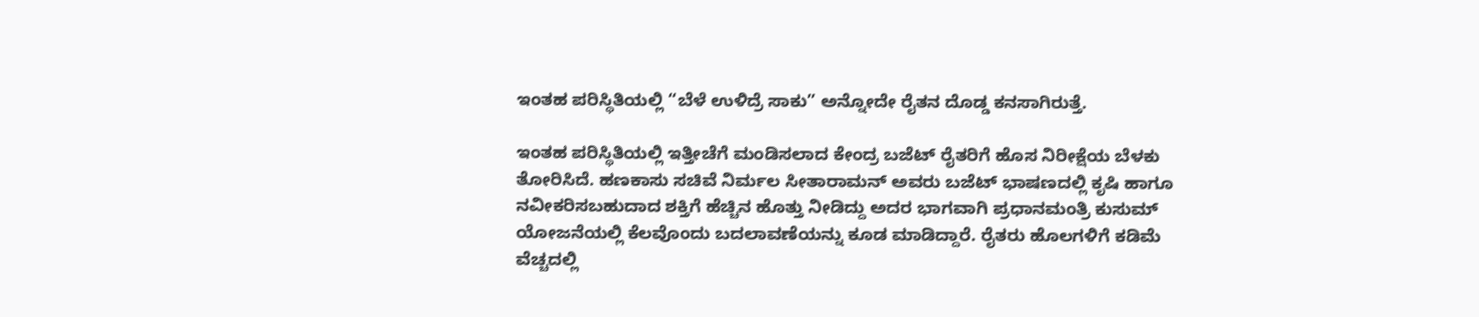ಇಂತಹ ಪರಿಸ್ಥಿತಿಯಲ್ಲಿ “ಬೆಳೆ ಉಳಿದ್ರೆ ಸಾಕು” ಅನ್ನೋದೇ ರೈತನ ದೊಡ್ಡ ಕನಸಾಗಿರುತ್ತೆ.

ಇಂತಹ ಪರಿಸ್ಥಿತಿಯಲ್ಲಿ ಇತ್ತೀಚೆಗೆ ಮಂಡಿಸಲಾದ ಕೇಂದ್ರ ಬಜೆಟ್ ರೈತರಿಗೆ ಹೊಸ ನಿರೀಕ್ಷೆಯ ಬೆಳಕು ತೋರಿಸಿದೆ. ಹಣಕಾಸು ಸಚಿವೆ ನಿರ್ಮಲ ಸೀತಾರಾಮನ್ ಅವರು ಬಜೆಟ್ ಭಾಷಣದಲ್ಲಿ ಕೃಷಿ ಹಾಗೂ ನವೀಕರಿಸಬಹುದಾದ ಶಕ್ತಿಗೆ ಹೆಚ್ಚಿನ ಹೊತ್ತು ನೀಡಿದ್ದು ಅದರ ಭಾಗವಾಗಿ ಪ್ರಧಾನಮಂತ್ರಿ ಕುಸುಮ್ ಯೋಜನೆಯಲ್ಲಿ ಕೆಲವೊಂದು ಬದಲಾವಣೆಯನ್ನು ಕೂಡ ಮಾಡಿದ್ದಾರೆ. ರೈತರು ಹೊಲಗಳಿಗೆ ಕಡಿಮೆ ವೆಚ್ಚದಲ್ಲಿ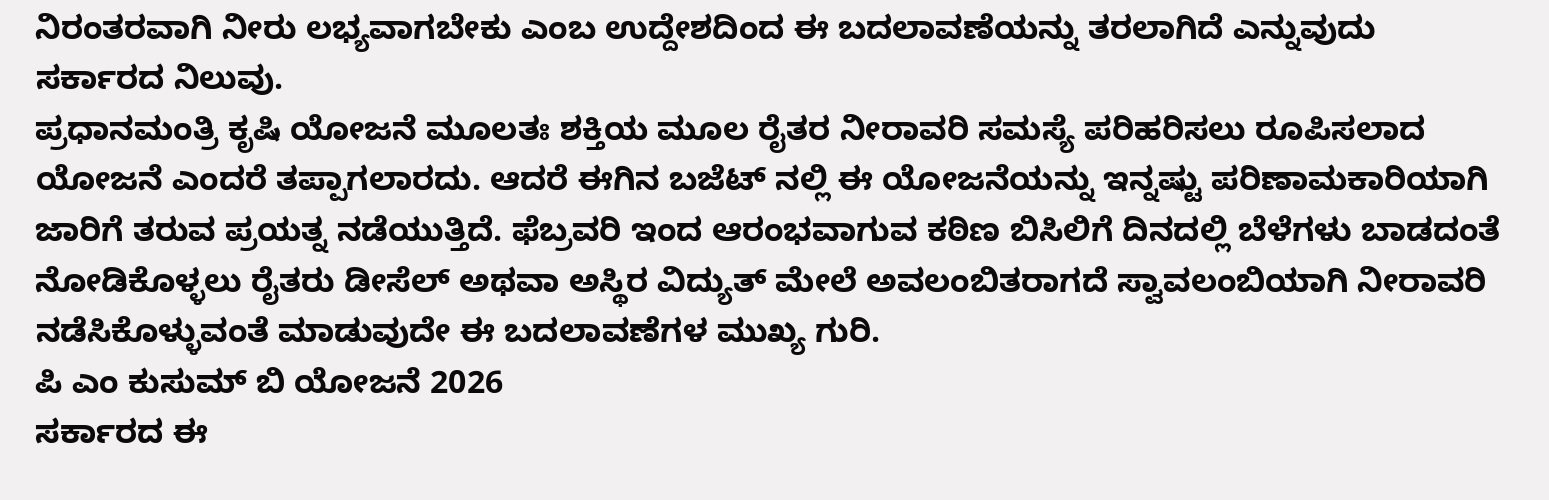ನಿರಂತರವಾಗಿ ನೀರು ಲಭ್ಯವಾಗಬೇಕು ಎಂಬ ಉದ್ದೇಶದಿಂದ ಈ ಬದಲಾವಣೆಯನ್ನು ತರಲಾಗಿದೆ ಎನ್ನುವುದು ಸರ್ಕಾರದ ನಿಲುವು.
ಪ್ರಧಾನಮಂತ್ರಿ ಕೃಷಿ ಯೋಜನೆ ಮೂಲತಃ ಶಕ್ತಿಯ ಮೂಲ ರೈತರ ನೀರಾವರಿ ಸಮಸ್ಯೆ ಪರಿಹರಿಸಲು ರೂಪಿಸಲಾದ ಯೋಜನೆ ಎಂದರೆ ತಪ್ಪಾಗಲಾರದು. ಆದರೆ ಈಗಿನ ಬಜೆಟ್ ನಲ್ಲಿ ಈ ಯೋಜನೆಯನ್ನು ಇನ್ನಷ್ಟು ಪರಿಣಾಮಕಾರಿಯಾಗಿ ಜಾರಿಗೆ ತರುವ ಪ್ರಯತ್ನ ನಡೆಯುತ್ತಿದೆ. ಫೆಬ್ರವರಿ ಇಂದ ಆರಂಭವಾಗುವ ಕಠಿಣ ಬಿಸಿಲಿಗೆ ದಿನದಲ್ಲಿ ಬೆಳೆಗಳು ಬಾಡದಂತೆ ನೋಡಿಕೊಳ್ಳಲು ರೈತರು ಡೀಸೆಲ್ ಅಥವಾ ಅಸ್ಥಿರ ವಿದ್ಯುತ್ ಮೇಲೆ ಅವಲಂಬಿತರಾಗದೆ ಸ್ವಾವಲಂಬಿಯಾಗಿ ನೀರಾವರಿ ನಡೆಸಿಕೊಳ್ಳುವಂತೆ ಮಾಡುವುದೇ ಈ ಬದಲಾವಣೆಗಳ ಮುಖ್ಯ ಗುರಿ.
ಪಿ ಎಂ ಕುಸುಮ್ ಬಿ ಯೋಜನೆ 2026
ಸರ್ಕಾರದ ಈ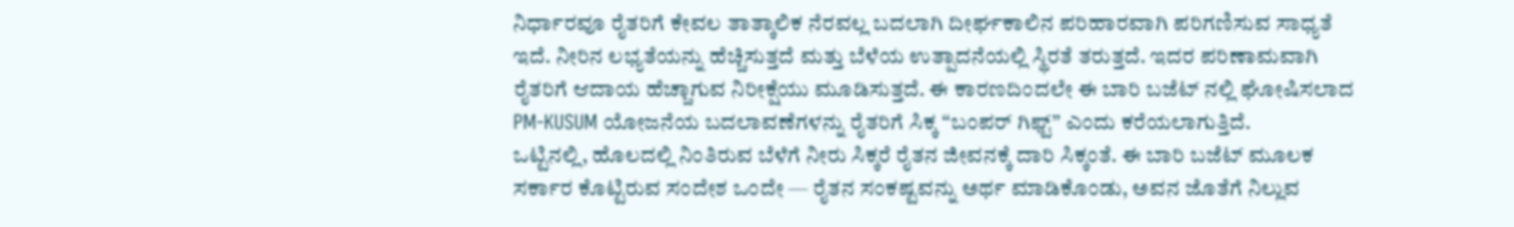ನಿರ್ಧಾರವೂ ರೈತರಿಗೆ ಕೇವಲ ತಾತ್ಕಾಲಿಕ ನೆರವಲ್ಲ ಬದಲಾಗಿ ದೀರ್ಘಕಾಲಿನ ಪರಿಹಾರವಾಗಿ ಪರಿಗಣಿಸುವ ಸಾಧ್ಯತೆ ಇದೆ. ನೀರಿನ ಲಭ್ಯತೆಯನ್ನು ಹೆಚ್ಚಿಸುತ್ತದೆ ಮತ್ತು ಬೆಳೆಯ ಉತ್ಪಾದನೆಯಲ್ಲಿ ಸ್ಥಿರತೆ ತರುತ್ತದೆ. ಇದರ ಪರಿಣಾಮವಾಗಿ ರೈತರಿಗೆ ಆದಾಯ ಹೆಚ್ಚಾಗುವ ನಿರೀಕ್ಷೆಯು ಮೂಡಿಸುತ್ತದೆ. ಈ ಕಾರಣದಿಂದಲೇ ಈ ಬಾರಿ ಬಜೆಟ್ ನಲ್ಲಿ ಘೋಷಿಸಲಾದ PM-KUSUM ಯೋಜನೆಯ ಬದಲಾವಣೆಗಳನ್ನು ರೈತರಿಗೆ ಸಿಕ್ಕ “ಬಂಪರ್ ಗಿಫ್ಟ್” ಎಂದು ಕರೆಯಲಾಗುತ್ತಿದೆ.
ಒಟ್ಟಿನಲ್ಲಿ, ಹೊಲದಲ್ಲಿ ನಿಂತಿರುವ ಬೆಳೆಗೆ ನೀರು ಸಿಕ್ಕರೆ ರೈತನ ಜೀವನಕ್ಕೆ ದಾರಿ ಸಿಕ್ಕಂತೆ. ಈ ಬಾರಿ ಬಜೆಟ್ ಮೂಲಕ ಸರ್ಕಾರ ಕೊಟ್ಟಿರುವ ಸಂದೇಶ ಒಂದೇ — ರೈತನ ಸಂಕಷ್ಟವನ್ನು ಅರ್ಥ ಮಾಡಿಕೊಂಡು, ಅವನ ಜೊತೆಗೆ ನಿಲ್ಲುವ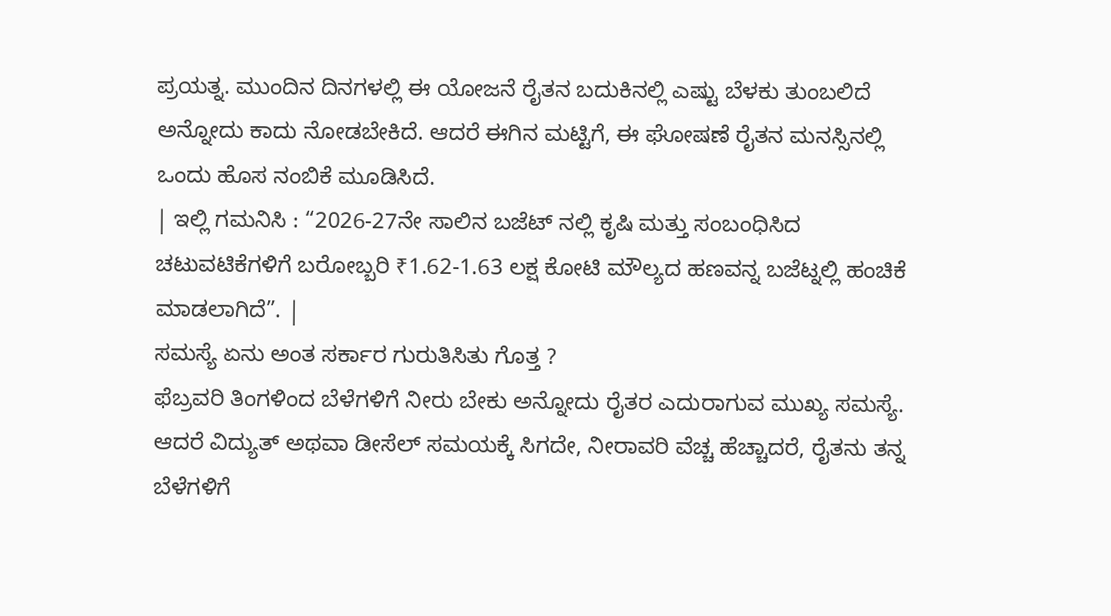ಪ್ರಯತ್ನ. ಮುಂದಿನ ದಿನಗಳಲ್ಲಿ ಈ ಯೋಜನೆ ರೈತನ ಬದುಕಿನಲ್ಲಿ ಎಷ್ಟು ಬೆಳಕು ತುಂಬಲಿದೆ ಅನ್ನೋದು ಕಾದು ನೋಡಬೇಕಿದೆ. ಆದರೆ ಈಗಿನ ಮಟ್ಟಿಗೆ, ಈ ಘೋಷಣೆ ರೈತನ ಮನಸ್ಸಿನಲ್ಲಿ ಒಂದು ಹೊಸ ನಂಬಿಕೆ ಮೂಡಿಸಿದೆ.
| ಇಲ್ಲಿ ಗಮನಿಸಿ : “2026-27ನೇ ಸಾಲಿನ ಬಜೆಟ್ ನಲ್ಲಿ ಕೃಷಿ ಮತ್ತು ಸಂಬಂಧಿಸಿದ ಚಟುವಟಿಕೆಗಳಿಗೆ ಬರೋಬ್ಬರಿ ₹1.62-1.63 ಲಕ್ಷ ಕೋಟಿ ಮೌಲ್ಯದ ಹಣವನ್ನ ಬಜೆಟ್ನಲ್ಲಿ ಹಂಚಿಕೆ ಮಾಡಲಾಗಿದೆ”. |
ಸಮಸ್ಯೆ ಏನು ಅಂತ ಸರ್ಕಾರ ಗುರುತಿಸಿತು ಗೊತ್ತ ?
ಫೆಬ್ರವರಿ ತಿಂಗಳಿಂದ ಬೆಳೆಗಳಿಗೆ ನೀರು ಬೇಕು ಅನ್ನೋದು ರೈತರ ಎದುರಾಗುವ ಮುಖ್ಯ ಸಮಸ್ಯೆ. ಆದರೆ ವಿದ್ಯುತ್ ಅಥವಾ ಡೀಸೆಲ್ ಸಮಯಕ್ಕೆ ಸಿಗದೇ, ನೀರಾವರಿ ವೆಚ್ಚ ಹೆಚ್ಚಾದರೆ, ರೈತನು ತನ್ನ ಬೆಳೆಗಳಿಗೆ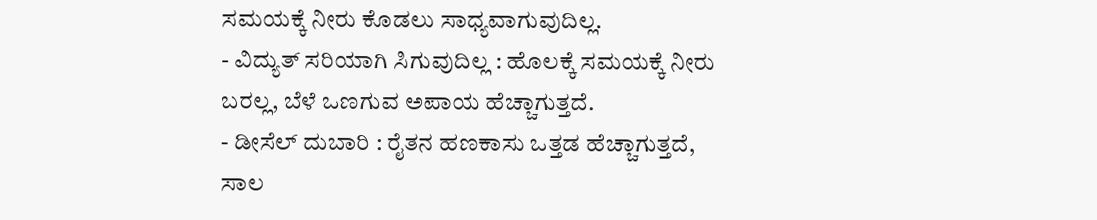ಸಮಯಕ್ಕೆ ನೀರು ಕೊಡಲು ಸಾಧ್ಯವಾಗುವುದಿಲ್ಲ.
- ವಿದ್ಯುತ್ ಸರಿಯಾಗಿ ಸಿಗುವುದಿಲ್ಲ : ಹೊಲಕ್ಕೆ ಸಮಯಕ್ಕೆ ನೀರು ಬರಲ್ಲ, ಬೆಳೆ ಒಣಗುವ ಅಪಾಯ ಹೆಚ್ಚಾಗುತ್ತದೆ.
- ಡೀಸೆಲ್ ದುಬಾರಿ : ರೈತನ ಹಣಕಾಸು ಒತ್ತಡ ಹೆಚ್ಚಾಗುತ್ತದೆ, ಸಾಲ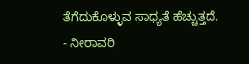ತೆಗೆದುಕೊಳ್ಳುವ ಸಾಧ್ಯತೆ ಹೆಚ್ಚುತ್ತದೆ.
- ನೀರಾವರಿ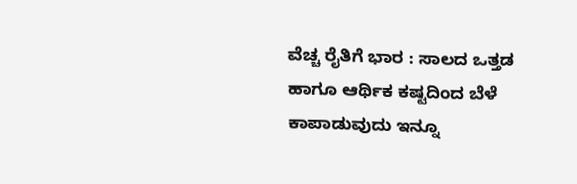ವೆಚ್ಚ ರೈತಿಗೆ ಭಾರ : ಸಾಲದ ಒತ್ತಡ ಹಾಗೂ ಆರ್ಥಿಕ ಕಷ್ಟದಿಂದ ಬೆಳೆ ಕಾಪಾಡುವುದು ಇನ್ನೂ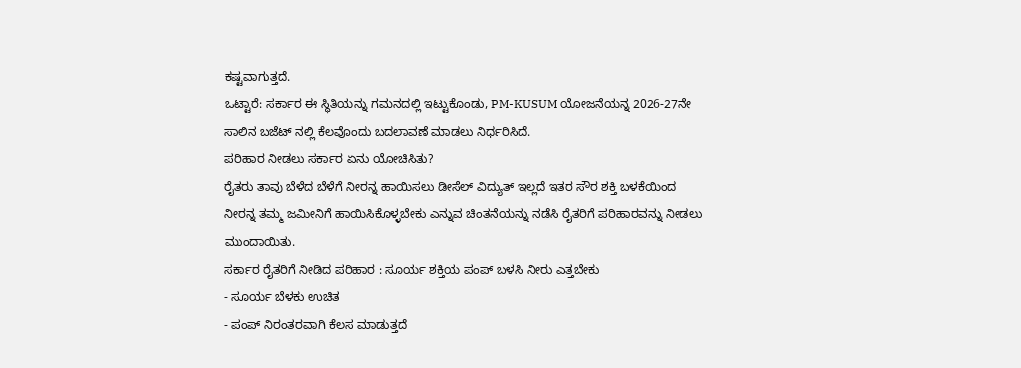ಕಷ್ಟವಾಗುತ್ತದೆ.
ಒಟ್ಟಾರೆ: ಸರ್ಕಾರ ಈ ಸ್ಥಿತಿಯನ್ನು ಗಮನದಲ್ಲಿ ಇಟ್ಟುಕೊಂಡು, PM-KUSUM ಯೋಜನೆಯನ್ನ 2026-27ನೇ ಸಾಲಿನ ಬಜೆಟ್ ನಲ್ಲಿ ಕೆಲವೊಂದು ಬದಲಾವಣೆ ಮಾಡಲು ನಿರ್ಧರಿಸಿದೆ.
ಪರಿಹಾರ ನೀಡಲು ಸರ್ಕಾರ ಏನು ಯೋಚಿಸಿತು?
ರೈತರು ತಾವು ಬೆಳೆದ ಬೆಳೆಗೆ ನೀರನ್ನ ಹಾಯಿಸಲು ಡೀಸೆಲ್ ವಿದ್ಯುತ್ ಇಲ್ಲದೆ ಇತರ ಸೌರ ಶಕ್ತಿ ಬಳಕೆಯಿಂದ ನೀರನ್ನ ತಮ್ಮ ಜಮೀನಿಗೆ ಹಾಯಿಸಿಕೊಳ್ಳಬೇಕು ಎನ್ನುವ ಚಿಂತನೆಯನ್ನು ನಡೆಸಿ ರೈತರಿಗೆ ಪರಿಹಾರವನ್ನು ನೀಡಲು ಮುಂದಾಯಿತು.
ಸರ್ಕಾರ ರೈತರಿಗೆ ನೀಡಿದ ಪರಿಹಾರ : ಸೂರ್ಯ ಶಕ್ತಿಯ ಪಂಪ್ ಬಳಸಿ ನೀರು ಎತ್ತಬೇಕು
- ಸೂರ್ಯ ಬೆಳಕು ಉಚಿತ
- ಪಂಪ್ ನಿರಂತರವಾಗಿ ಕೆಲಸ ಮಾಡುತ್ತದೆ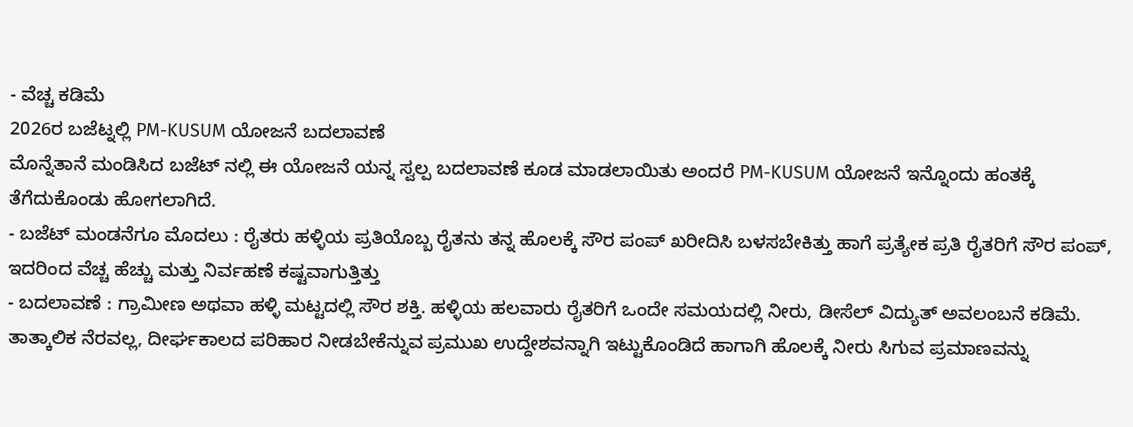- ವೆಚ್ಚ ಕಡಿಮೆ
2026ರ ಬಜೆಟ್ನಲ್ಲಿ PM-KUSUM ಯೋಜನೆ ಬದಲಾವಣೆ
ಮೊನ್ನೆತಾನೆ ಮಂಡಿಸಿದ ಬಜೆಟ್ ನಲ್ಲಿ ಈ ಯೋಜನೆ ಯನ್ನ ಸ್ವಲ್ಪ ಬದಲಾವಣೆ ಕೂಡ ಮಾಡಲಾಯಿತು ಅಂದರೆ PM-KUSUM ಯೋಜನೆ ಇನ್ನೊಂದು ಹಂತಕ್ಕೆ ತೆಗೆದುಕೊಂಡು ಹೋಗಲಾಗಿದೆ.
- ಬಜೆಟ್ ಮಂಡನೆಗೂ ಮೊದಲು : ರೈತರು ಹಳ್ಳಿಯ ಪ್ರತಿಯೊಬ್ಬ ರೈತನು ತನ್ನ ಹೊಲಕ್ಕೆ ಸೌರ ಪಂಪ್ ಖರೀದಿಸಿ ಬಳಸಬೇಕಿತ್ತು ಹಾಗೆ ಪ್ರತ್ಯೇಕ ಪ್ರತಿ ರೈತರಿಗೆ ಸೌರ ಪಂಪ್, ಇದರಿಂದ ವೆಚ್ಚ ಹೆಚ್ಚು ಮತ್ತು ನಿರ್ವಹಣೆ ಕಷ್ಟವಾಗುತ್ತಿತ್ತು
- ಬದಲಾವಣೆ : ಗ್ರಾಮೀಣ ಅಥವಾ ಹಳ್ಳಿ ಮಟ್ಟದಲ್ಲಿ ಸೌರ ಶಕ್ತಿ. ಹಳ್ಳಿಯ ಹಲವಾರು ರೈತರಿಗೆ ಒಂದೇ ಸಮಯದಲ್ಲಿ ನೀರು, ಡೀಸೆಲ್ ವಿದ್ಯುತ್ ಅವಲಂಬನೆ ಕಡಿಮೆ.
ತಾತ್ಕಾಲಿಕ ನೆರವಲ್ಲ, ದೀರ್ಘಕಾಲದ ಪರಿಹಾರ ನೀಡಬೇಕೆನ್ನುವ ಪ್ರಮುಖ ಉದ್ದೇಶವನ್ನಾಗಿ ಇಟ್ಟುಕೊಂಡಿದೆ ಹಾಗಾಗಿ ಹೊಲಕ್ಕೆ ನೀರು ಸಿಗುವ ಪ್ರಮಾಣವನ್ನು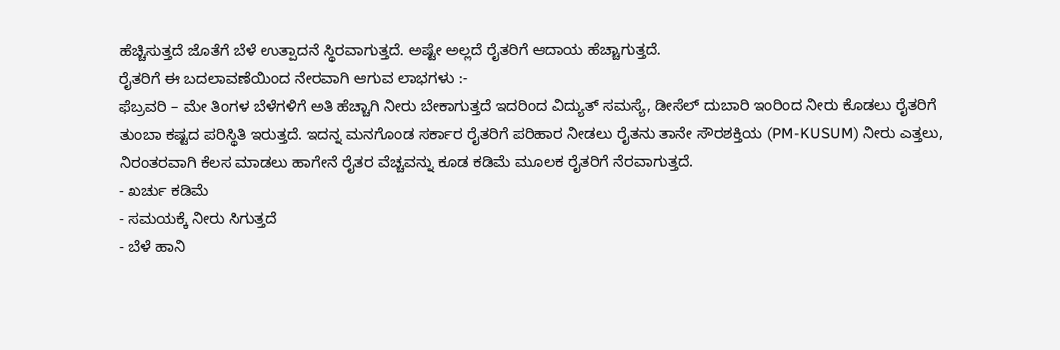ಹೆಚ್ಚಿಸುತ್ತದೆ ಜೊತೆಗೆ ಬೆಳೆ ಉತ್ಪಾದನೆ ಸ್ಥಿರವಾಗುತ್ತದೆ. ಅಷ್ಟೇ ಅಲ್ಲದೆ ರೈತರಿಗೆ ಆದಾಯ ಹೆಚ್ಚಾಗುತ್ತದೆ.
ರೈತರಿಗೆ ಈ ಬದಲಾವಣೆಯಿಂದ ನೇರವಾಗಿ ಆಗುವ ಲಾಭಗಳು :-
ಫೆಬ್ರವರಿ – ಮೇ ತಿಂಗಳ ಬೆಳೆಗಳಿಗೆ ಅತಿ ಹೆಚ್ಚಾಗಿ ನೀರು ಬೇಕಾಗುತ್ತದೆ ಇದರಿಂದ ವಿದ್ಯುತ್ ಸಮಸ್ಯೆ, ಡೀಸೆಲ್ ದುಬಾರಿ ಇಂರಿಂದ ನೀರು ಕೊಡಲು ರೈತರಿಗೆ ತುಂಬಾ ಕಷ್ಟದ ಪರಿಸ್ಥಿತಿ ಇರುತ್ತದೆ. ಇದನ್ನ ಮನಗೊಂಡ ಸರ್ಕಾರ ರೈತರಿಗೆ ಪರಿಹಾರ ನೀಡಲು ರೈತನು ತಾನೇ ಸೌರಶಕ್ತಿಯ (PM-KUSUM) ನೀರು ಎತ್ತಲು, ನಿರಂತರವಾಗಿ ಕೆಲಸ ಮಾಡಲು ಹಾಗೇನೆ ರೈತರ ವೆಚ್ಚವನ್ನು ಕೂಡ ಕಡಿಮೆ ಮೂಲಕ ರೈತರಿಗೆ ನೆರವಾಗುತ್ತದೆ.
- ಖರ್ಚು ಕಡಿಮೆ
- ಸಮಯಕ್ಕೆ ನೀರು ಸಿಗುತ್ತದೆ
- ಬೆಳೆ ಹಾನಿ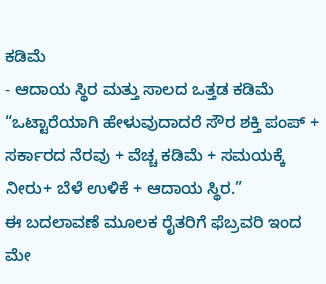ಕಡಿಮೆ
- ಆದಾಯ ಸ್ಥಿರ ಮತ್ತು ಸಾಲದ ಒತ್ತಡ ಕಡಿಮೆ
“ಒಟ್ಟಾರೆಯಾಗಿ ಹೇಳುವುದಾದರೆ ಸೌರ ಶಕ್ತಿ ಪಂಪ್ + ಸರ್ಕಾರದ ನೆರವು + ವೆಚ್ಚ ಕಡಿಮೆ + ಸಮಯಕ್ಕೆ ನೀರು+ ಬೆಳೆ ಉಳಿಕೆ + ಆದಾಯ ಸ್ಥಿರ.”
ಈ ಬದಲಾವಣೆ ಮೂಲಕ ರೈತರಿಗೆ ಫೆಬ್ರವರಿ ಇಂದ ಮೇ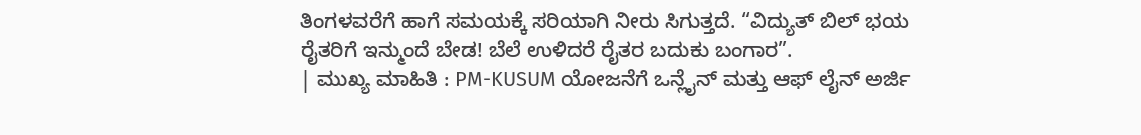ತಿಂಗಳವರೆಗೆ ಹಾಗೆ ಸಮಯಕ್ಕೆ ಸರಿಯಾಗಿ ನೀರು ಸಿಗುತ್ತದೆ. “ವಿದ್ಯುತ್ ಬಿಲ್ ಭಯ ರೈತರಿಗೆ ಇನ್ಮುಂದೆ ಬೇಡ! ಬೆಲೆ ಉಳಿದರೆ ರೈತರ ಬದುಕು ಬಂಗಾರ”.
| ಮುಖ್ಯ ಮಾಹಿತಿ : PM-KUSUM ಯೋಜನೆಗೆ ಒನ್ಲೈನ್ ಮತ್ತು ಆಫ್ ಲೈನ್ ಅರ್ಜಿ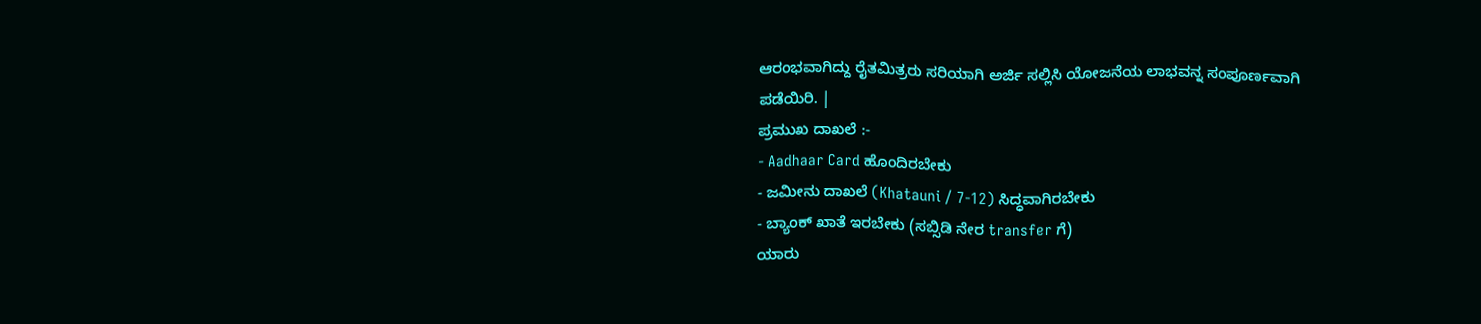ಆರಂಭವಾಗಿದ್ದು ರೈತಮಿತ್ರರು ಸರಿಯಾಗಿ ಅರ್ಜಿ ಸಲ್ಲಿಸಿ ಯೋಜನೆಯ ಲಾಭವನ್ನ ಸಂಪೂರ್ಣವಾಗಿ ಪಡೆಯಿರಿ. |
ಪ್ರಮುಖ ದಾಖಲೆ :-
- Aadhaar Card ಹೊಂದಿರಬೇಕು
- ಜಮೀನು ದಾಖಲೆ (Khatauni / 7-12) ಸಿದ್ಧವಾಗಿರಬೇಕು
- ಬ್ಯಾಂಕ್ ಖಾತೆ ಇರಬೇಕು (ಸಬ್ಸಿಡಿ ನೇರ transfer ಗೆ)
ಯಾರು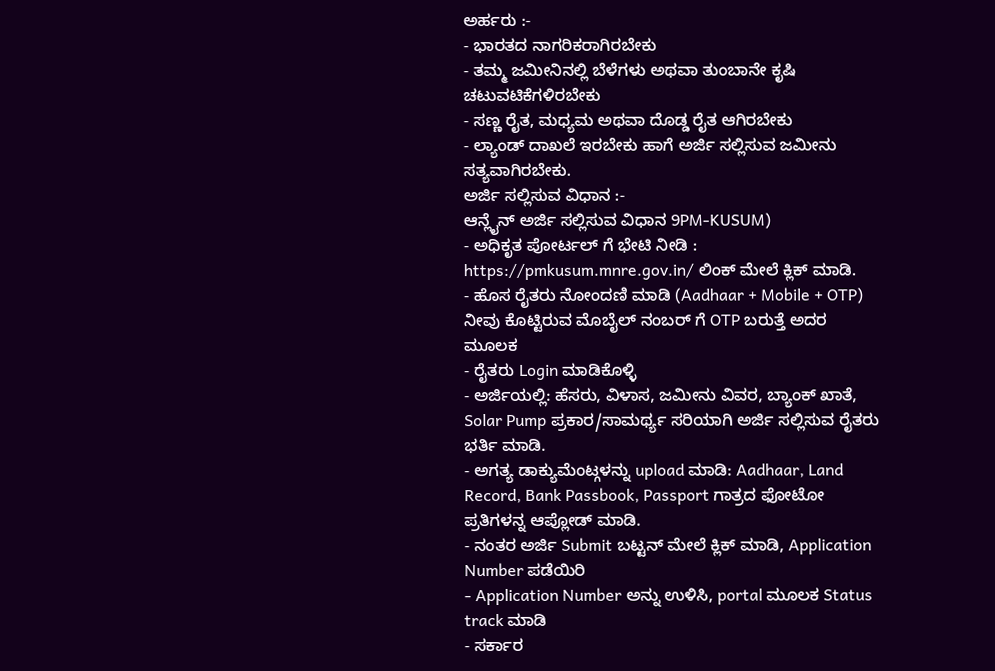ಅರ್ಹರು :-
- ಭಾರತದ ನಾಗರಿಕರಾಗಿರಬೇಕು
- ತಮ್ಮ ಜಮೀನಿನಲ್ಲಿ ಬೆಳೆಗಳು ಅಥವಾ ತುಂಬಾನೇ ಕೃಷಿ ಚಟುವಟಿಕೆಗಳಿರಬೇಕು
- ಸಣ್ಣ ರೈತ, ಮಧ್ಯಮ ಅಥವಾ ದೊಡ್ಡ ರೈತ ಆಗಿರಬೇಕು
- ಲ್ಯಾಂಡ್ ದಾಖಲೆ ಇರಬೇಕು ಹಾಗೆ ಅರ್ಜಿ ಸಲ್ಲಿಸುವ ಜಮೀನು ಸತ್ಯವಾಗಿರಬೇಕು.
ಅರ್ಜಿ ಸಲ್ಲಿಸುವ ವಿಧಾನ :-
ಆನ್ಲೈನ್ ಅರ್ಜಿ ಸಲ್ಲಿಸುವ ವಿಧಾನ 9PM-KUSUM)
- ಅಧಿಕೃತ ಪೋರ್ಟಲ್ ಗೆ ಭೇಟಿ ನೀಡಿ : https://pmkusum.mnre.gov.in/ ಲಿಂಕ್ ಮೇಲೆ ಕ್ಲಿಕ್ ಮಾಡಿ.
- ಹೊಸ ರೈತರು ನೋಂದಣಿ ಮಾಡಿ (Aadhaar + Mobile + OTP) ನೀವು ಕೊಟ್ಟಿರುವ ಮೊಬೈಲ್ ನಂಬರ್ ಗೆ OTP ಬರುತ್ತೆ ಅದರ ಮೂಲಕ
- ರೈತರು Login ಮಾಡಿಕೊಳ್ಳಿ
- ಅರ್ಜಿಯಲ್ಲಿ: ಹೆಸರು, ವಿಳಾಸ, ಜಮೀನು ವಿವರ, ಬ್ಯಾಂಕ್ ಖಾತೆ, Solar Pump ಪ್ರಕಾರ/ಸಾಮರ್ಥ್ಯ ಸರಿಯಾಗಿ ಅರ್ಜಿ ಸಲ್ಲಿಸುವ ರೈತರು ಭರ್ತಿ ಮಾಡಿ.
- ಅಗತ್ಯ ಡಾಕ್ಯುಮೆಂಟ್ಗಳನ್ನು upload ಮಾಡಿ: Aadhaar, Land Record, Bank Passbook, Passport ಗಾತ್ರದ ಫೋಟೋ ಪ್ರತಿಗಳನ್ನ ಆಪ್ಲೋಡ್ ಮಾಡಿ.
- ನಂತರ ಅರ್ಜಿ Submit ಬಟ್ಟನ್ ಮೇಲೆ ಕ್ಲಿಕ್ ಮಾಡಿ, Application Number ಪಡೆಯಿರಿ
- Application Number ಅನ್ನು ಉಳಿಸಿ, portal ಮೂಲಕ Status track ಮಾಡಿ
- ಸರ್ಕಾರ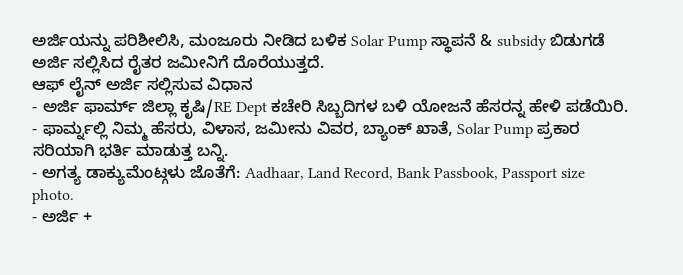ಅರ್ಜಿಯನ್ನು ಪರಿಶೀಲಿಸಿ, ಮಂಜೂರು ನೀಡಿದ ಬಳಿಕ Solar Pump ಸ್ಥಾಪನೆ & subsidy ಬಿಡುಗಡೆ ಅರ್ಜಿ ಸಲ್ಲಿಸಿದ ರೈತರ ಜಮೀನಿಗೆ ದೊರೆಯುತ್ತದೆ.
ಆಫ್ ಲೈನ್ ಅರ್ಜಿ ಸಲ್ಲಿಸುವ ವಿಧಾನ
- ಅರ್ಜಿ ಫಾರ್ಮ್ ಜಿಲ್ಲಾ ಕೃಷಿ/RE Dept ಕಚೇರಿ ಸಿಬ್ಬದಿಗಳ ಬಳಿ ಯೋಜನೆ ಹೆಸರನ್ನ ಹೇಳಿ ಪಡೆಯಿರಿ.
- ಫಾರ್ಮ್ನಲ್ಲಿ ನಿಮ್ಮ ಹೆಸರು, ವಿಳಾಸ, ಜಮೀನು ವಿವರ, ಬ್ಯಾಂಕ್ ಖಾತೆ, Solar Pump ಪ್ರಕಾರ ಸರಿಯಾಗಿ ಭರ್ತಿ ಮಾಡುತ್ತ ಬನ್ನಿ.
- ಅಗತ್ಯ ಡಾಕ್ಯುಮೆಂಟ್ಗಳು ಜೊತೆಗೆ: Aadhaar, Land Record, Bank Passbook, Passport size photo.
- ಅರ್ಜಿ +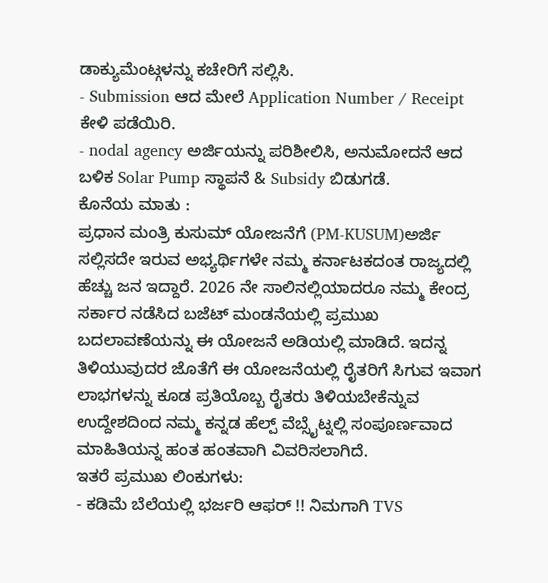ಡಾಕ್ಯುಮೆಂಟ್ಗಳನ್ನು ಕಚೇರಿಗೆ ಸಲ್ಲಿಸಿ.
- Submission ಆದ ಮೇಲೆ Application Number / Receipt ಕೇಳಿ ಪಡೆಯಿರಿ.
- nodal agency ಅರ್ಜಿಯನ್ನು ಪರಿಶೀಲಿಸಿ, ಅನುಮೋದನೆ ಆದ ಬಳಿಕ Solar Pump ಸ್ಥಾಪನೆ & Subsidy ಬಿಡುಗಡೆ.
ಕೊನೆಯ ಮಾತು :
ಪ್ರಧಾನ ಮಂತ್ರಿ ಕುಸುಮ್ ಯೋಜನೆಗೆ (PM-KUSUM)ಅರ್ಜಿ ಸಲ್ಲಿಸದೇ ಇರುವ ಅಭ್ಯರ್ಥಿಗಳೇ ನಮ್ಮ ಕರ್ನಾಟಕದಂತ ರಾಜ್ಯದಲ್ಲಿ ಹೆಚ್ಚು ಜನ ಇದ್ದಾರೆ. 2026 ನೇ ಸಾಲಿನಲ್ಲಿಯಾದರೂ ನಮ್ಮ ಕೇಂದ್ರ ಸರ್ಕಾರ ನಡೆಸಿದ ಬಜೆಟ್ ಮಂಡನೆಯಲ್ಲಿ ಪ್ರಮುಖ ಬದಲಾವಣೆಯನ್ನು ಈ ಯೋಜನೆ ಅಡಿಯಲ್ಲಿ ಮಾಡಿದೆ. ಇದನ್ನ ತಿಳಿಯುವುದರ ಜೊತೆಗೆ ಈ ಯೋಜನೆಯಲ್ಲಿ ರೈತರಿಗೆ ಸಿಗುವ ಇವಾಗ ಲಾಭಗಳನ್ನು ಕೂಡ ಪ್ರತಿಯೊಬ್ಬ ರೈತರು ತಿಳಿಯಬೇಕೆನ್ನುವ ಉದ್ದೇಶದಿಂದ ನಮ್ಮ ಕನ್ನಡ ಹೆಲ್ಪ್ ವೆಬ್ಸೈಟ್ನಲ್ಲಿ ಸಂಪೂರ್ಣವಾದ ಮಾಹಿತಿಯನ್ನ ಹಂತ ಹಂತವಾಗಿ ವಿವರಿಸಲಾಗಿದೆ.
ಇತರೆ ಪ್ರಮುಖ ಲಿಂಕುಗಳು:
- ಕಡಿಮೆ ಬೆಲೆಯಲ್ಲಿ ಭರ್ಜರಿ ಆಫರ್ !! ನಿಮಗಾಗಿ TVS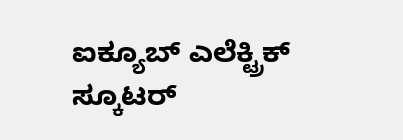ಐಕ್ಯೂಬ್ ಎಲೆಕ್ಟ್ರಿಕ್ ಸ್ಕೂಟರ್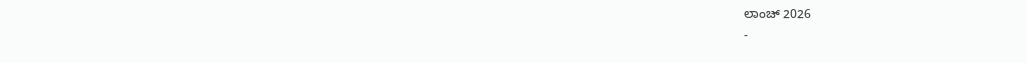ಲಾಂಚ್ 2026
-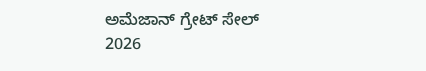ಅಮೆಜಾನ್ ಗ್ರೇಟ್ ಸೇಲ್ 2026